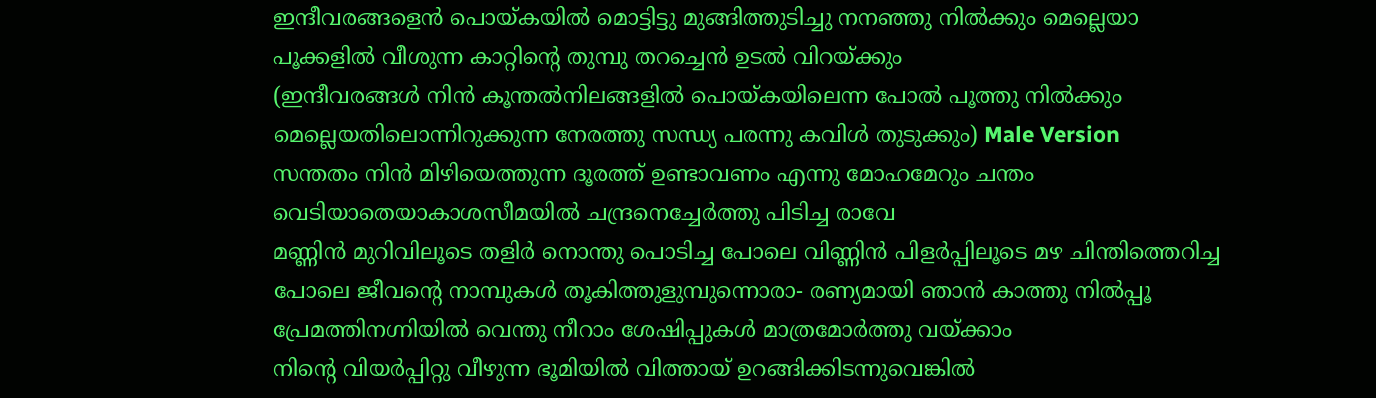ഇന്ദീവരങ്ങളെൻ പൊയ്കയിൽ മൊട്ടിട്ടു മുങ്ങിത്തുടിച്ചു നനഞ്ഞു നിൽക്കും മെല്ലെയാ പൂക്കളിൽ വീശുന്ന കാറ്റിന്റെ തുമ്പു തറച്ചെൻ ഉടൽ വിറയ്ക്കും
(ഇന്ദീവരങ്ങൾ നിൻ കൂന്തൽനിലങ്ങളിൽ പൊയ്കയിലെന്ന പോൽ പൂത്തു നിൽക്കും മെല്ലെയതിലൊന്നിറുക്കുന്ന നേരത്തു സന്ധ്യ പരന്നു കവിൾ തുടുക്കും) Male Version
സന്തതം നിൻ മിഴിയെത്തുന്ന ദൂരത്ത് ഉണ്ടാവണം എന്നു മോഹമേറും ചന്തം വെടിയാതെയാകാശസീമയിൽ ചന്ദ്രനെച്ചേർത്തു പിടിച്ച രാവേ
മണ്ണിൻ മുറിവിലൂടെ തളിർ നൊന്തു പൊടിച്ച പോലെ വിണ്ണിൻ പിളർപ്പിലൂടെ മഴ ചിന്തിത്തെറിച്ച പോലെ ജീവന്റെ നാമ്പുകൾ തൂകിത്തുളുമ്പുന്നൊരാ- രണ്യമായി ഞാൻ കാത്തു നിൽപ്പൂ പ്രേമത്തിനഗ്നിയിൽ വെന്തു നീറാം ശേഷിപ്പുകൾ മാത്രമോർത്തു വയ്ക്കാം
നിന്റെ വിയർപ്പിറ്റു വീഴുന്ന ഭൂമിയിൽ വിത്തായ് ഉറങ്ങിക്കിടന്നുവെങ്കിൽ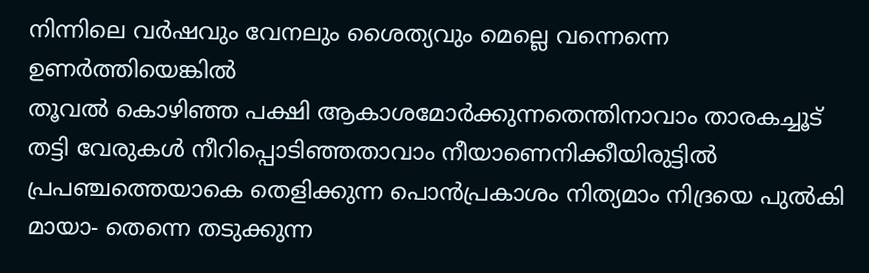നിന്നിലെ വർഷവും വേനലും ശൈത്യവും മെല്ലെ വന്നെന്നെ ഉണർത്തിയെങ്കിൽ
തൂവൽ കൊഴിഞ്ഞ പക്ഷി ആകാശമോർക്കുന്നതെന്തിനാവാം താരകച്ചൂട് തട്ടി വേരുകൾ നീറിപ്പൊടിഞ്ഞതാവാം നീയാണെനിക്കീയിരുട്ടിൽ പ്രപഞ്ചത്തെയാകെ തെളിക്കുന്ന പൊൻപ്രകാശം നിത്യമാം നിദ്രയെ പുൽകി മായാ- തെന്നെ തടുക്കുന്ന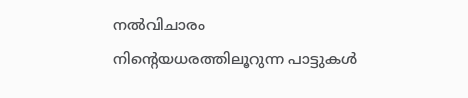നൽവിചാരം
നിന്റെയധരത്തിലൂറുന്ന പാട്ടുകൾ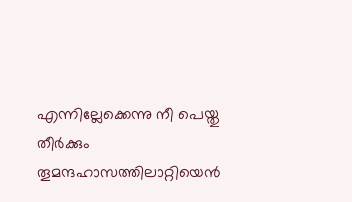എന്നില്ലേക്കെന്നു നീ പെയ്തു തീർക്കും തൂമന്ദഹാസത്തിലാറ്റിയെൻ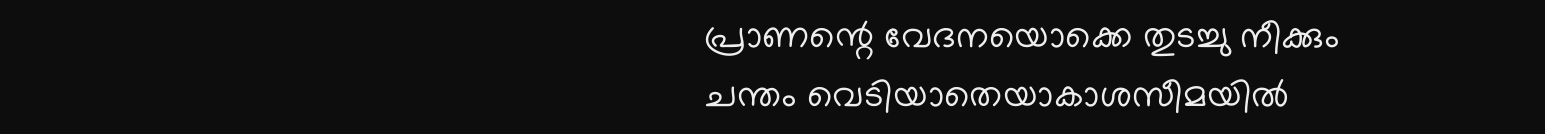പ്രാണന്റെ വേദനയൊക്കെ തുടച്ചു നീക്കും
ചന്തം വെടിയാതെയാകാശസീമയിൽ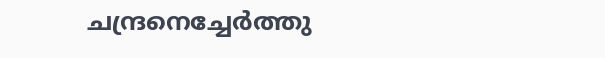ചന്ദ്രനെച്ചേർത്തു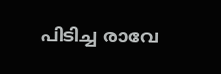പിടിച്ച രാവേ